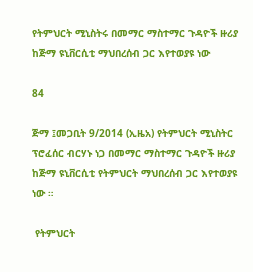የትምህርት ሚኒስትሩ በመማር ማስተማር ጉዳዮች ዙሪያ ከጅማ ዩኒቨርሲቲ ማህበረሰብ ጋር እየተወያዩ ነው

84

ጅማ ፤መጋቢት 9/2014 (ኢዜአ) የትምህርት ሚኒስትር ፕሮፈሰር ብርሃኑ ነጋ በመማር ማስተማር ጉዳዮች ዙሪያ ከጅማ ዩኒቨርሲቲ የትምህርት ማህበረሰብ ጋር እየተወያዩ ነው ።

 የትምህርት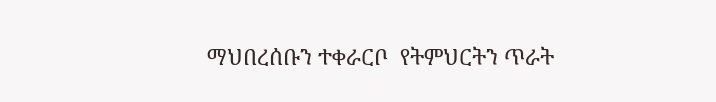ማህበረሰቡን ተቀራርቦ  የትምህርትን ጥራት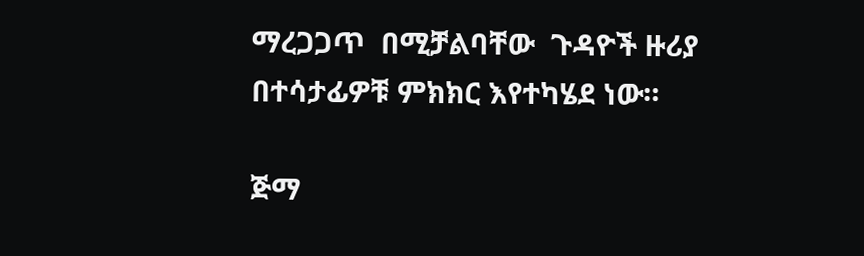ማረጋጋጥ  በሚቻልባቸው  ጉዳዮች ዙሪያ በተሳታፊዎቹ ምክክር እየተካሄደ ነው።

ጅማ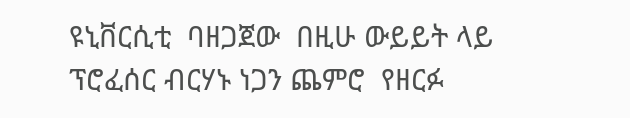ዩኒቨርሲቲ  ባዘጋጀው  በዚሁ ውይይት ላይ  ፕሮፈሰር ብርሃኑ ነጋን ጨምሮ  የዘርፉ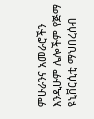ምሁራንና አመራሮችን እንዲሁም ሌሎችም የጅማ ዩኒቨርሲቲ ማህበረሰብ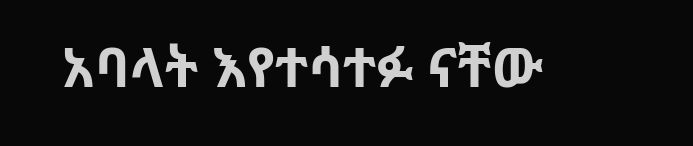አባላት እየተሳተፉ ናቸው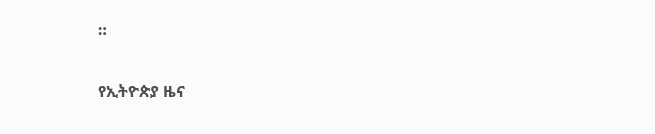።

የኢትዮጵያ ዜና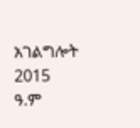አገልግሎት
2015
ዓ.ም